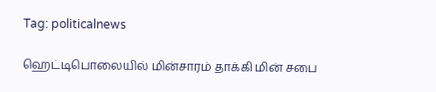Tag: politicalnews

ஹெட்டிபொலையில் மின்சாரம் தாக்கி மின் சபை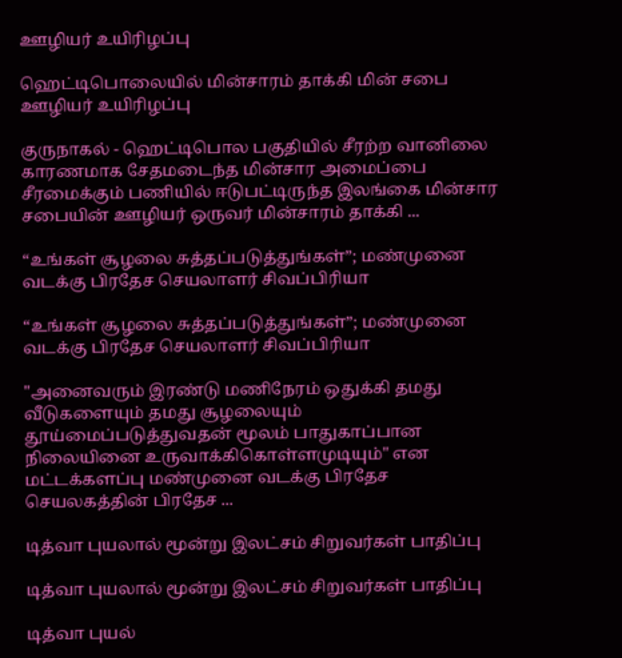ஊழியர் உயிரிழப்பு

ஹெட்டிபொலையில் மின்சாரம் தாக்கி மின் சபை ஊழியர் உயிரிழப்பு

குருநாகல் - ஹெட்டிபொல பகுதியில் சீரற்ற வானிலை காரணமாக சேதமடைந்த மின்சார அமைப்பை சீரமைக்கும் பணியில் ஈடுபட்டிருந்த இலங்கை மின்சார சபையின் ஊழியர் ஒருவர் மின்சாரம் தாக்கி ...

“உங்கள் சூழலை சுத்தப்படுத்துங்கள்”; மண்முனை வடக்கு பிரதேச செயலாளர் சிவப்பிரியா

“உங்கள் சூழலை சுத்தப்படுத்துங்கள்”; மண்முனை வடக்கு பிரதேச செயலாளர் சிவப்பிரியா

"அனைவரும் இரண்டு மணிநேரம் ஒதுக்கி தமது வீடுகளையும் தமது சூழலையும் தூய்மைப்படுத்துவதன் மூலம் பாதுகாப்பான நிலையினை உருவாக்கிகொள்ளமுடியும்" என மட்டக்களப்பு மண்முனை வடக்கு பிரதேச செயலகத்தின் பிரதேச ...

டித்வா புயலால் மூன்று இலட்சம் சிறுவர்கள் பாதிப்பு

டித்வா புயலால் மூன்று இலட்சம் சிறுவர்கள் பாதிப்பு

டித்வா புயல்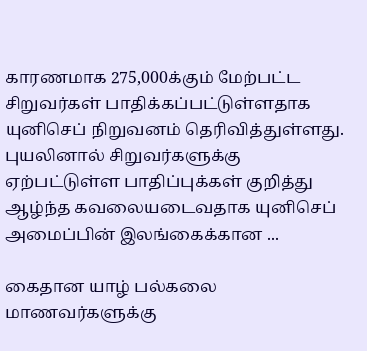காரணமாக 275,000க்கும் மேற்பட்ட சிறுவர்கள் பாதிக்கப்பட்டுள்ளதாக யுனிசெப் நிறுவனம் தெரிவித்துள்ளது. புயலினால் சிறுவர்களுக்கு ஏற்பட்டுள்ள பாதிப்புக்கள் குறித்து ஆழ்ந்த கவலையடைவதாக யுனிசெப் அமைப்பின் இலங்கைக்கான ...

கைதான யாழ் பல்கலை மாணவர்களுக்கு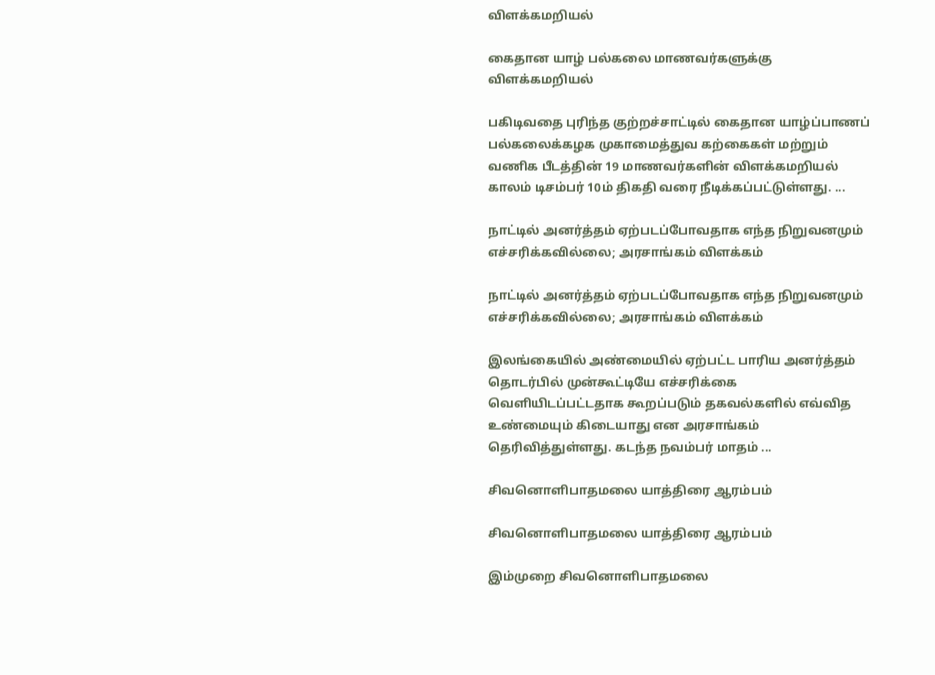விளக்கமறியல்

கைதான யாழ் பல்கலை மாணவர்களுக்கு விளக்கமறியல்

பகிடிவதை புரிந்த குற்றச்சாட்டில் கைதான யாழ்ப்பாணப் பல்கலைக்கழக முகாமைத்துவ கற்கைகள் மற்றும் வணிக பீடத்தின் 19 மாணவர்களின் விளக்கமறியல் காலம் டிசம்பர் 10ம் திகதி வரை நீடிக்கப்பட்டுள்ளது. ...

நாட்டில் அனர்த்தம் ஏற்படப்போவதாக எந்த நிறுவனமும் எச்சரிக்கவில்லை; அரசாங்கம் விளக்கம்

நாட்டில் அனர்த்தம் ஏற்படப்போவதாக எந்த நிறுவனமும் எச்சரிக்கவில்லை; அரசாங்கம் விளக்கம்

இலங்கையில் அண்மையில் ஏற்பட்ட பாரிய அனர்த்தம் தொடர்பில் முன்கூட்டியே எச்சரிக்கை வெளியிடப்பட்டதாக கூறப்படும் தகவல்களில் எவ்வித உண்மையும் கிடையாது என அரசாங்கம் தெரிவித்துள்ளது. கடந்த நவம்பர் மாதம் ...

சிவனொளிபாதமலை யாத்திரை ஆரம்பம்

சிவனொளிபாதமலை யாத்திரை ஆரம்பம்

இம்முறை சிவனொளிபாதமலை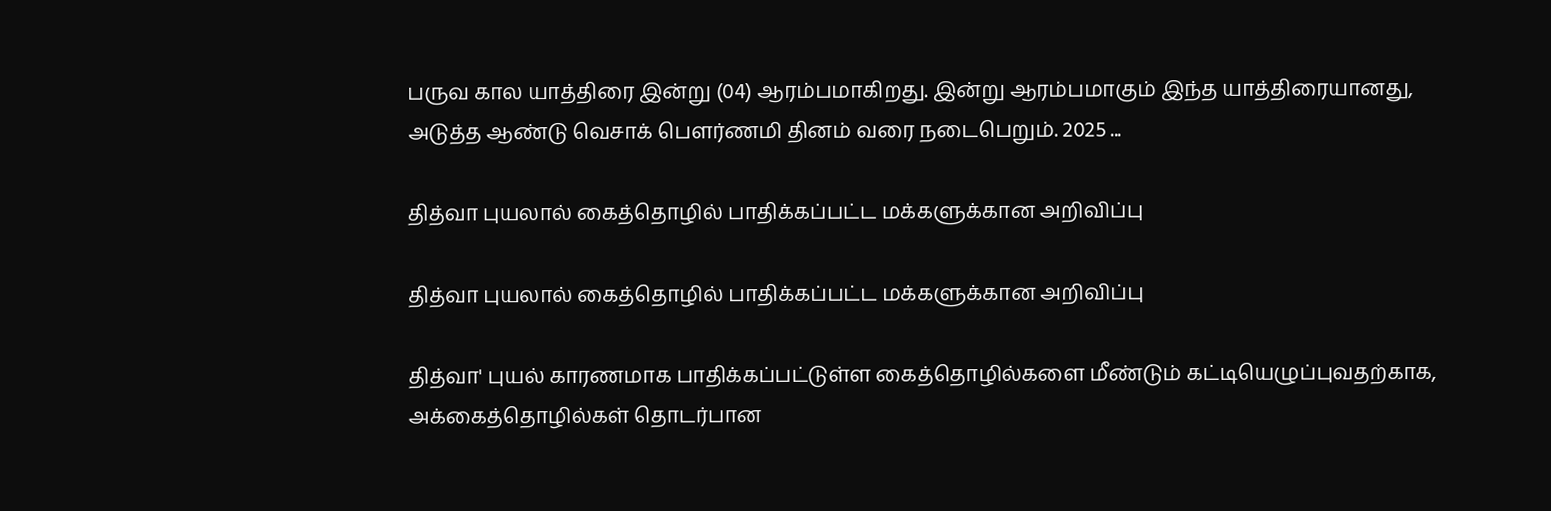பருவ கால யாத்திரை இன்று (04) ஆரம்பமாகிறது. இன்று ஆரம்பமாகும் இந்த யாத்திரையானது, அடுத்த ஆண்டு வெசாக் பௌர்ணமி தினம் வரை நடைபெறும். 2025 ...

தித்வா புயலால் கைத்தொழில் பாதிக்கப்பட்ட மக்களுக்கான அறிவிப்பு

தித்வா புயலால் கைத்தொழில் பாதிக்கப்பட்ட மக்களுக்கான அறிவிப்பு

தித்வா' புயல் காரணமாக பாதிக்கப்பட்டுள்ள கைத்தொழில்களை மீண்டும் கட்டியெழுப்புவதற்காக, அக்கைத்தொழில்கள் தொடர்பான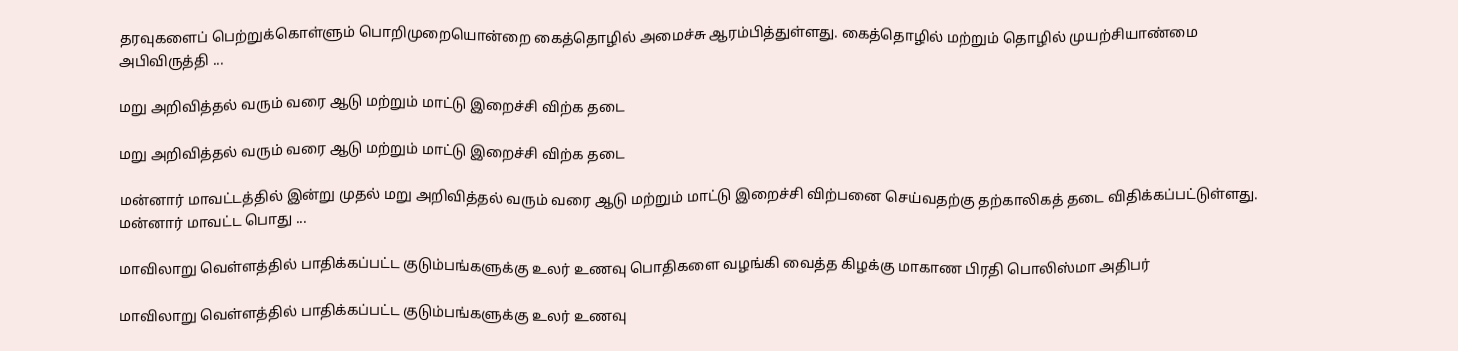தரவுகளைப் பெற்றுக்கொள்ளும் பொறிமுறையொன்றை கைத்தொழில் அமைச்சு ஆரம்பித்துள்ளது. கைத்தொழில் மற்றும் தொழில் முயற்சியாண்மை அபிவிருத்தி ...

மறு அறிவித்தல் வரும் வரை ஆடு மற்றும் மாட்டு இறைச்சி விற்க தடை

மறு அறிவித்தல் வரும் வரை ஆடு மற்றும் மாட்டு இறைச்சி விற்க தடை

மன்னார் மாவட்டத்தில் இன்று முதல் மறு அறிவித்தல் வரும் வரை ஆடு மற்றும் மாட்டு இறைச்சி விற்பனை செய்வதற்கு தற்காலிகத் தடை விதிக்கப்பட்டுள்ளது. மன்னார் மாவட்ட பொது ...

மாவிலாறு வெள்ளத்தில் பாதிக்கப்பட்ட குடும்பங்களுக்கு உலர் உணவு பொதிகளை வழங்கி வைத்த கிழக்கு மாகாண பிரதி பொலிஸ்மா அதிபர்

மாவிலாறு வெள்ளத்தில் பாதிக்கப்பட்ட குடும்பங்களுக்கு உலர் உணவு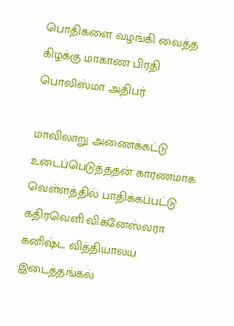பொதிகளை வழங்கி வைத்த கிழக்கு மாகாண பிரதி பொலிஸ்மா அதிபர்

மாவிலாறு அணைக்கட்டு உடைப்பெடுத்ததன் காரணமாக வெள்ளத்தில் பாதிக்கப்பட்டு கதிரவெளி விக்னேஸ்வரா கனிஷ்ட வித்தியாலய இடைத்தங்கல்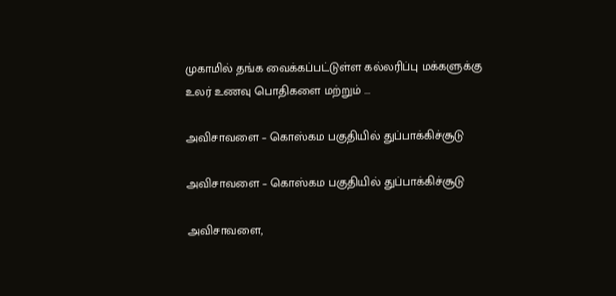முகாமில் தங்க வைக்கப்பட்டுள்ள கல்லரிப்பு மக்களுக்கு உலர் உணவு பொதிகளை மற்றும் ...

அவிசாவளை – கொஸ்கம பகுதியில் துப்பாக்கிச்சூடு

அவிசாவளை – கொஸ்கம பகுதியில் துப்பாக்கிச்சூடு

அவிசாவளை,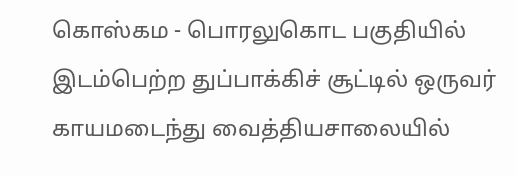கொஸ்கம - பொரலுகொட பகுதியில் இடம்பெற்ற துப்பாக்கிச் சூட்டில் ஒருவர் காயமடைந்து வைத்தியசாலையில்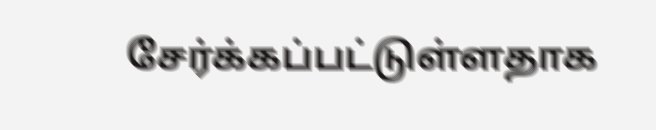சேர்க்கப்பட்டுள்ளதாக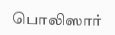பொலிஸார்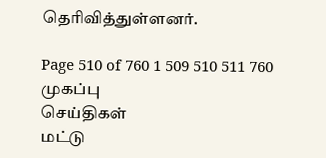தெரிவித்துள்ளனர்.

Page 510 of 760 1 509 510 511 760
முகப்பு
செய்திகள்
மட்டு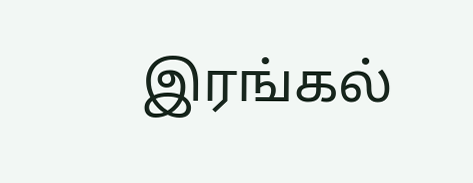இரங்கல்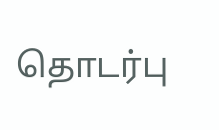தொடர்பு